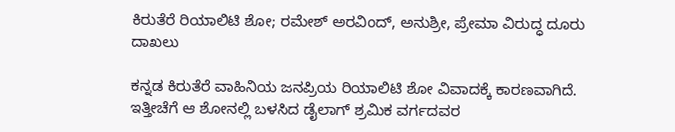ಕಿರುತೆರೆ ರಿಯಾಲಿಟಿ ಶೋ; ರಮೇಶ್ ಅರವಿಂದ್, ಅನುಶ್ರೀ, ಪ್ರೇಮಾ ವಿರುದ್ಧ ದೂರು ದಾಖಲು

ಕನ್ನಡ ಕಿರುತೆರೆ ವಾಹಿನಿಯ ಜನಪ್ರಿಯ ರಿಯಾಲಿಟಿ ಶೋ ವಿವಾದಕ್ಕೆ ಕಾರಣವಾಗಿದೆ. ಇತ್ತೀಚೆಗೆ ಆ ಶೋನಲ್ಲಿ ಬಳಸಿದ ಡೈಲಾಗ್ ಶ್ರಮಿಕ ವರ್ಗದವರ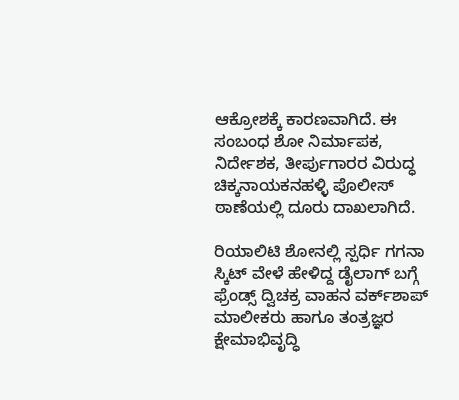ಆಕ್ರೋಶಕ್ಕೆ ಕಾರಣವಾಗಿದೆ. ಈ ಸಂಬಂಧ ಶೋ ನಿರ್ಮಾಪಕ, ನಿರ್ದೇಶಕ, ತೀರ್ಪುಗಾರರ ವಿರುದ್ಧ ಚಿಕ್ಕನಾಯಕನಹಳ್ಳಿ ಪೊಲೀಸ್ ಠಾಣೆಯಲ್ಲಿ ದೂರು ದಾಖಲಾಗಿದೆ.

ರಿಯಾಲಿಟಿ ಶೋನಲ್ಲಿ ಸ್ಪರ್ಧಿ ಗಗನಾ ಸ್ಕಿಟ್ ವೇಳೆ ಹೇಳಿದ್ದ ಡೈಲಾಗ್ ಬಗ್ಗೆ ಫ್ರೆಂಡ್ಸ್ ದ್ವಿಚಕ್ರ ವಾಹನ ವರ್ಕ್‌ಶಾಪ್ ಮಾಲೀಕರು ಹಾಗೂ ತಂತ್ರಜ್ಞರ ಕ್ಷೇಮಾಭಿವೃದ್ಧಿ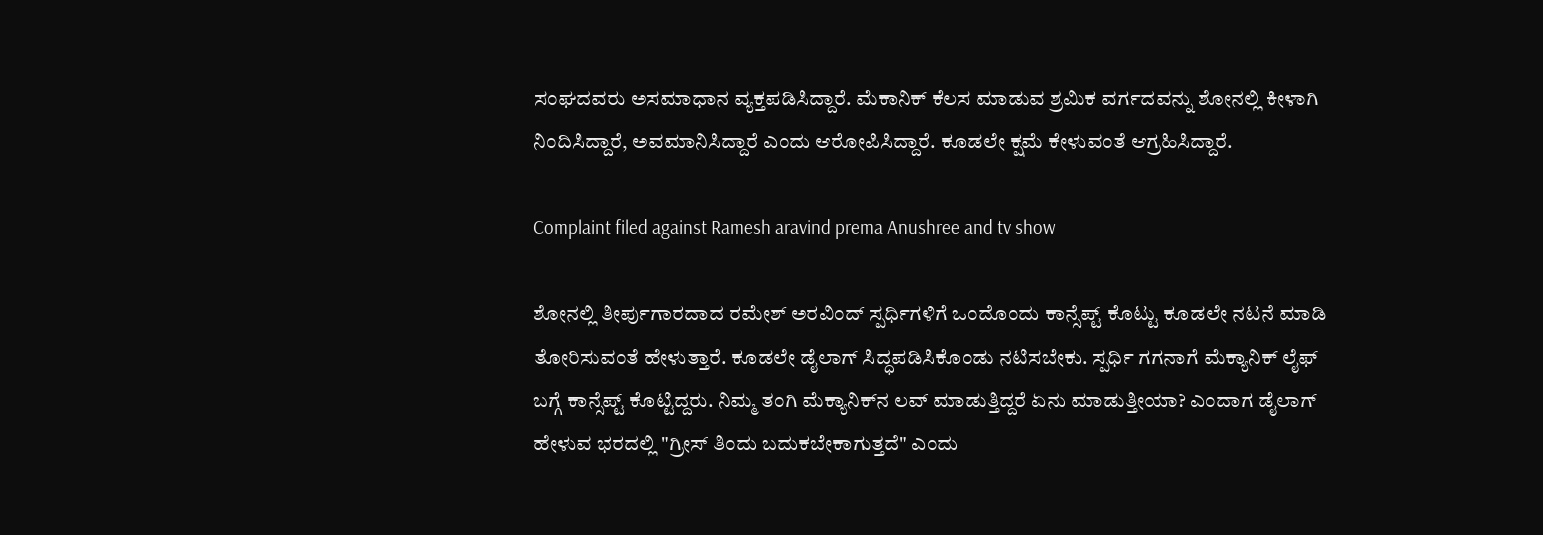ಸಂಘದವರು ಅಸಮಾಧಾನ ವ್ಯಕ್ತಪಡಿಸಿದ್ದಾರೆ. ಮೆಕಾನಿಕ್ ಕೆಲಸ ಮಾಡುವ ಶ್ರಮಿಕ ವರ್ಗದವನ್ನು ಶೋನಲ್ಲಿ ಕೀಳಾಗಿ ನಿಂದಿಸಿದ್ದಾರೆ, ಅವಮಾನಿಸಿದ್ದಾರೆ ಎಂದು ಆರೋಪಿಸಿದ್ದಾರೆ. ಕೂಡಲೇ ಕ್ಷಮೆ ಕೇಳುವಂತೆ ಆಗ್ರಹಿಸಿದ್ದಾರೆ.

Complaint filed against Ramesh aravind prema Anushree and tv show

ಶೋನಲ್ಲಿ ತೀರ್ಪುಗಾರದಾದ ರಮೇಶ್ ಅರವಿಂದ್ ಸ್ಪರ್ಧಿಗಳಿಗೆ ಒಂದೊಂದು ಕಾನ್ಸೆಪ್ಟ್ ಕೊಟ್ಟು ಕೂಡಲೇ ನಟನೆ ಮಾಡಿ ತೋರಿಸುವಂತೆ ಹೇಳುತ್ತಾರೆ. ಕೂಡಲೇ ಡೈಲಾಗ್ ಸಿದ್ಧಪಡಿಸಿಕೊಂಡು ನಟಿಸಬೇಕು. ಸ್ಪರ್ಧಿ ಗಗನಾಗೆ ಮೆಕ್ಯಾನಿಕ್ ಲೈಫ್ ಬಗ್ಗೆ ಕಾನ್ಸೆಪ್ಟ್ ಕೊಟ್ಟಿದ್ದರು. ನಿಮ್ಮ ತಂಗಿ‌ ಮೆಕ್ಯಾನಿಕ್‌ನ ಲವ್ ಮಾಡುತ್ತಿದ್ದರೆ ಏನು ಮಾಡುತ್ತೀಯಾ? ಎಂದಾಗ ಡೈಲಾಗ್ ಹೇಳುವ ಭರದಲ್ಲಿ "ಗ್ರೀಸ್ ತಿಂದು ಬದುಕಬೇಕಾಗುತ್ತದೆ" ಎಂದು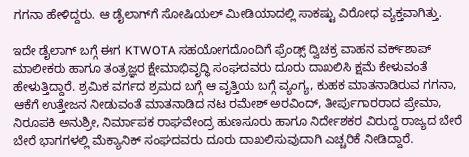ಗಗನಾ ಹೇಳಿದ್ದರು. ಆ ಡೈಲಾಗ್‌ಗೆ ಸೋಷಿಯಲ್ ಮೀಡಿಯಾದಲ್ಲಿ ಸಾಕಷ್ಟು ವಿರೋಧ ವ್ಯಕ್ತವಾಗಿತ್ತು.

ಇದೇ ಡೈಲಾಗ್ ಬಗ್ಗೆ ಈಗ KTWOTA ಸಹಯೋಗದೊಂದಿಗೆ ಫ್ರೆಂಡ್ಸ್ ದ್ವಿಚಕ್ರ ವಾಹನ ವರ್ಕ್‌ಶಾಪ್ ಮಾಲೀಕರು ಹಾಗೂ ತಂತ್ರಜ್ಞರ ಕ್ಷೇಮಾಭಿವೃದ್ಧಿ ಸಂಘದವರು ದೂರು ದಾಖಲಿಸಿ ಕ್ಷಮೆ ಕೇಳುವಂತೆ ಹೇಳುತ್ತಿದ್ದಾರೆ. ಶ್ರಮಿಕ ವರ್ಗದ ಶ್ರಮದ ಬಗ್ಗೆ ಆ ವೃತ್ತಿಯ ಬಗ್ಗೆ ವ್ಯಂಗ್ಯ, ಕುಹಕ ಮಾತನಾಡಿರುವ ಗಗನಾ, ಆಕೆಗೆ ಉತ್ತೇಜನ ನೀಡುವಂತೆ ಮಾತನಾಡಿದ ನಟ ರಮೇಶ್ ಅರವಿಂದ್, ತೀರ್ಪುಗಾರರಾದ ಪ್ರೇಮಾ, ನಿರೂಪಕಿ ಅನುಶ್ರೀ, ನಿರ್ಮಾಪಕ ರಾಘವೇಂದ್ರ ಹುಣಸೂರು ಹಾಗೂ ನಿರ್ದೇಶಕರ ವಿರುದ್ದ ರಾಜ್ಯದ ಬೇರೆ ಬೇರೆ ಭಾಗಗಳಲ್ಲಿ ಮೆಕ್ಯಾನಿಕ್ ಸಂಘದವರು ದೂರು ದಾಖಲಿಸುವುದಾಗಿ ಎಚ್ಚರಿಕೆ ನೀಡಿದ್ದಾರೆ.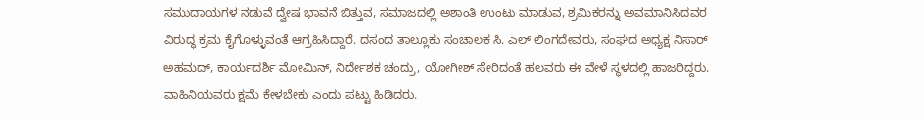ಸಮುದಾಯಗಳ ನಡುವೆ ದ್ವೇಷ ಭಾವನೆ ಬಿತ್ತುವ, ಸಮಾಜದಲ್ಲಿ ಅಶಾಂತಿ ಉಂಟು ಮಾಡುವ, ಶ್ರಮಿಕರನ್ನು ಅವಮಾನಿಸಿದವರ ವಿರುದ್ಧ ಕ್ರಮ ಕೈಗೊಳ್ಳುವಂತೆ ಆಗ್ರಹಿಸಿದ್ದಾರೆ. ದಸಂದ ತಾಲ್ಲೂಕು ಸಂಚಾಲಕ ಸಿ. ಎಲ್ ಲಿಂಗದೇವರು, ಸಂಘದ ಅಧ್ಯಕ್ಷ ನಿಸಾರ್ ಅಹಮದ್, ಕಾರ್ಯದರ್ಶಿ ಮೋಮಿನ್, ನಿರ್ದೇಶಕ ಚಂದ್ರು, ಯೋಗೀಶ್ ಸೇರಿದಂತೆ ಹಲವರು ಈ ವೇಳೆ ಸ್ಥಳದಲ್ಲಿ ಹಾಜರಿದ್ದರು. ವಾಹಿನಿಯವರು ಕ್ಷಮೆ ಕೇಳಬೇಕು ಎಂದು ಪಟ್ಟು ಹಿಡಿದರು.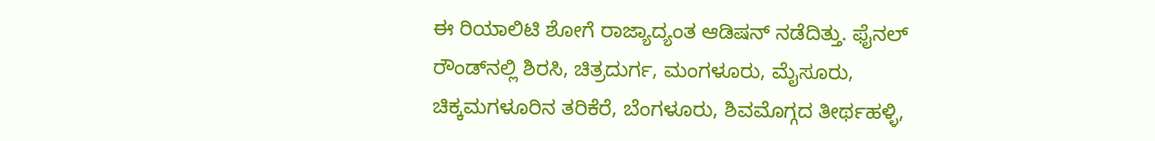ಈ ರಿಯಾಲಿಟಿ ಶೋಗೆ ರಾಜ್ಯಾದ್ಯಂತ ಆಡಿಷನ್ ನಡೆದಿತ್ತು. ಫೈನಲ್ ರೌಂಡ್‌ನಲ್ಲಿ ಶಿರಸಿ, ಚಿತ್ರದುರ್ಗ, ಮಂಗಳೂರು, ಮೈಸೂರು, ಚಿಕ್ಕಮಗಳೂರಿನ ತರಿಕೆರೆ, ಬೆಂಗಳೂರು, ಶಿವಮೊಗ್ಗದ ತೀರ್ಥಹಳ್ಳಿ,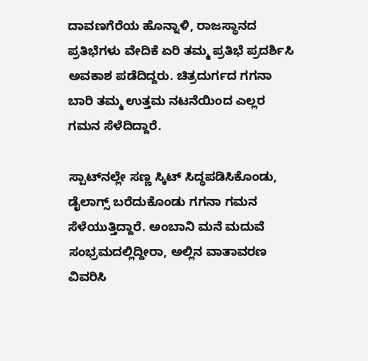ದಾವಣಗೆರೆಯ ಹೊನ್ನಾಳಿ, ರಾಜಸ್ಥಾನದ ಪ್ರತಿಭೆಗಳು ವೇದಿಕೆ ಏರಿ ತಮ್ಮ ಪ್ರತಿಭೆ ಪ್ರದರ್ಶಿಸಿ ಅವಕಾಶ ಪಡೆದಿದ್ದರು. ಚಿತ್ರದುರ್ಗದ ಗಗನಾ ಬಾರಿ ತಮ್ಮ ಉತ್ತಮ ನಟನೆಯಿಂದ ಎಲ್ಲರ ಗಮನ ಸೆಳೆದಿದ್ದಾರೆ.

ಸ್ಪಾಟ್‌ನಲ್ಲೇ ಸಣ್ಣ ಸ್ಕಿಟ್ ಸಿದ್ಧಪಡಿಸಿಕೊಂಡು, ಡೈಲಾಗ್ಸ್ ಬರೆದುಕೊಂಡು ಗಗನಾ ಗಮನ ಸೆಳೆಯುತ್ತಿದ್ದಾರೆ. ಅಂಬಾನಿ ಮನೆ ಮದುವೆ ಸಂಭ್ರಮದಲ್ಲಿದ್ದೀರಾ, ಅಲ್ಲಿನ ವಾತಾವರಣ ವಿವರಿಸಿ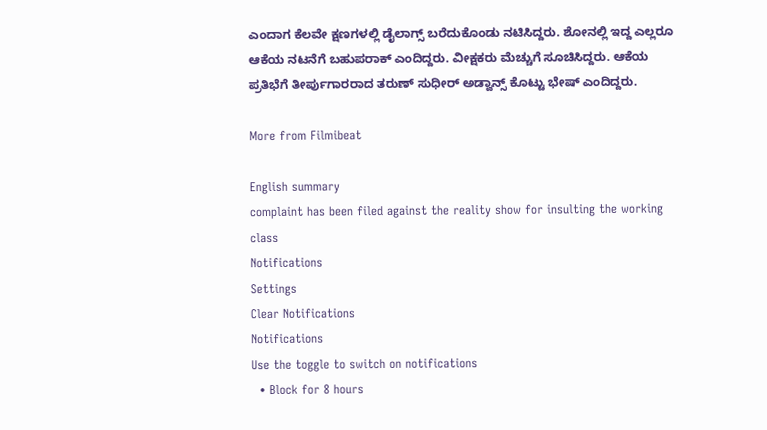ಎಂದಾಗ ಕೆಲವೇ ಕ್ಷಣಗಳಲ್ಲಿ ಡೈಲಾಗ್ಸ್ ಬರೆದುಕೊಂಡು ನಟಿಸಿದ್ದರು. ಶೋನಲ್ಲಿ ಇದ್ದ ಎಲ್ಲರೂ ಆಕೆಯ ನಟನೆಗೆ ಬಹುಪರಾಕ್ ಎಂದಿದ್ದರು. ವೀಕ್ಷಕರು ಮೆಚ್ಚುಗೆ ಸೂಚಿಸಿದ್ದರು. ಆಕೆಯ ಪ್ರತಿಭೆಗೆ ತೀರ್ಪುಗಾರರಾದ ತರುಣ್ ಸುಧೀರ್ ಅಡ್ವಾನ್ಸ್ ಕೊಟ್ಟು ಭೇಷ್ ಎಂದಿದ್ದರು.

More from Filmibeat

English summary
complaint has been filed against the reality show for insulting the working class
Notifications
Settings
Clear Notifications
Notifications
Use the toggle to switch on notifications
  • Block for 8 hours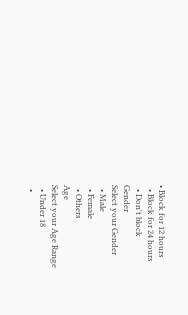• Block for 12 hours
  • Block for 24 hours
  • Don't block
Gender
Select your Gender
  • Male
  • Female
  • Others
Age
Select your Age Range
  • Under 18
  •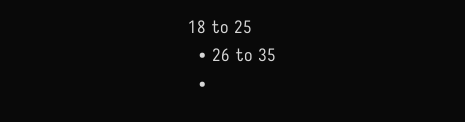18 to 25
  • 26 to 35
  •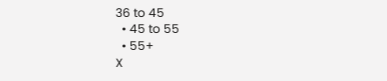36 to 45
  • 45 to 55
  • 55+
X